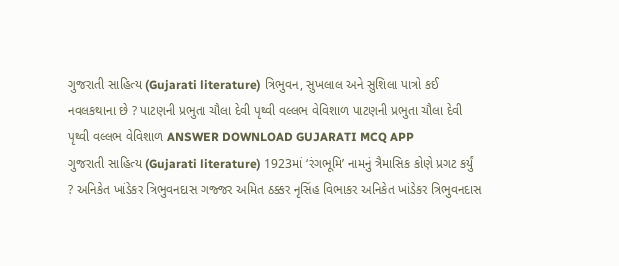ગુજરાતી સાહિત્ય (Gujarati literature) ત્રિભુવન, સુખલાલ અને સુશિલા પાત્રો કઈ નવલકથાના છે ? પાટણની પ્રભુતા ચૌલા દેવી પૃથ્વી વલ્લભ વેવિશાળ પાટણની પ્રભુતા ચૌલા દેવી પૃથ્વી વલ્લભ વેવિશાળ ANSWER DOWNLOAD GUJARATI MCQ APP
ગુજરાતી સાહિત્ય (Gujarati literature) 1923માં ‘રંગભૂમિ’ નામનું ત્રૈમાસિક કોણે પ્રગટ કર્યું ? અનિકેત ખાંડેકર ત્રિભુવનદાસ ગજ્જર અમિત ઠક્કર નૃસિંહ વિભાકર અનિકેત ખાંડેકર ત્રિભુવનદાસ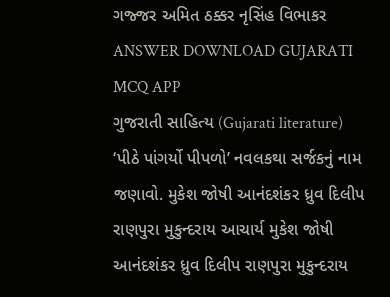ગજ્જર અમિત ઠક્કર નૃસિંહ વિભાકર ANSWER DOWNLOAD GUJARATI MCQ APP
ગુજરાતી સાહિત્ય (Gujarati literature) ‘પીઠે પાંગર્યો પીપળો’ નવલકથા સર્જકનું નામ જણાવો. મુકેશ જોષી આનંદશંકર ધ્રુવ દિલીપ રાણપુરા મુકુન્દરાય આચાર્ય મુકેશ જોષી આનંદશંકર ધ્રુવ દિલીપ રાણપુરા મુકુન્દરાય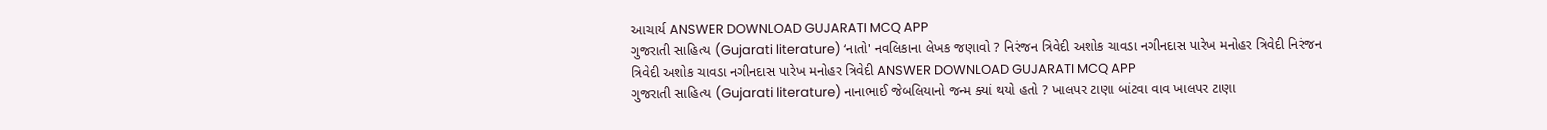આચાર્ય ANSWER DOWNLOAD GUJARATI MCQ APP
ગુજરાતી સાહિત્ય (Gujarati literature) ‘નાતો' નવલિકાના લેખક જણાવો ? નિરંજન ત્રિવેદી અશોક ચાવડા નગીનદાસ પારેખ મનોહર ત્રિવેદી નિરંજન ત્રિવેદી અશોક ચાવડા નગીનદાસ પારેખ મનોહર ત્રિવેદી ANSWER DOWNLOAD GUJARATI MCQ APP
ગુજરાતી સાહિત્ય (Gujarati literature) નાનાભાઈ જેબલિયાનો જન્મ ક્યાં થયો હતો ? ખાલપર ટાણા બાંટવા વાવ ખાલપર ટાણા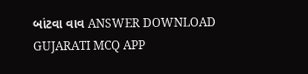બાંટવા વાવ ANSWER DOWNLOAD GUJARATI MCQ APP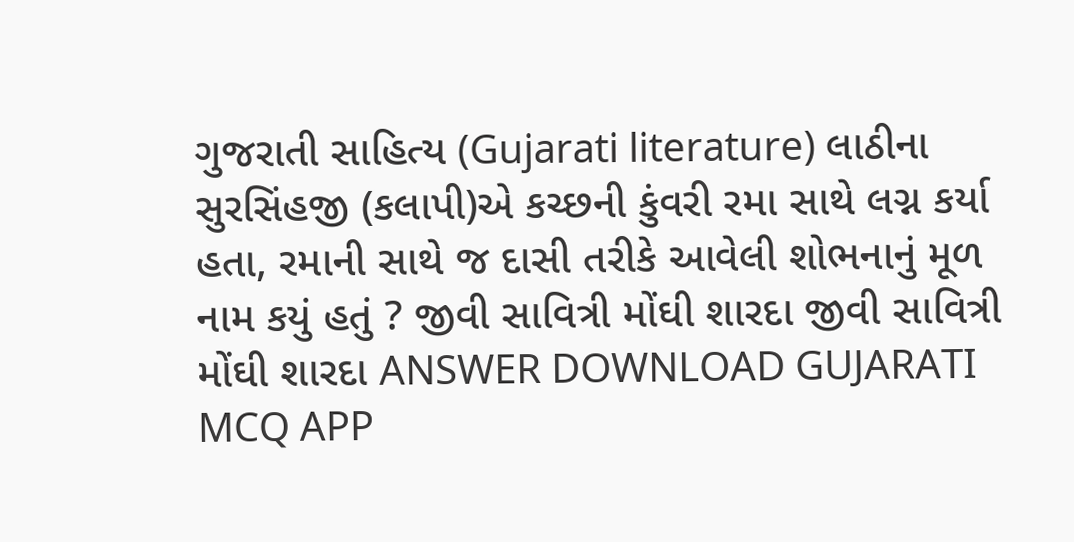ગુજરાતી સાહિત્ય (Gujarati literature) લાઠીના સુરસિંહજી (કલાપી)એ કચ્છની કુંવરી રમા સાથે લગ્ન કર્યા હતા, રમાની સાથે જ દાસી તરીકે આવેલી શોભનાનું મૂળ નામ કયું હતું ? જીવી સાવિત્રી મોંઘી શારદા જીવી સાવિત્રી મોંઘી શારદા ANSWER DOWNLOAD GUJARATI MCQ APP